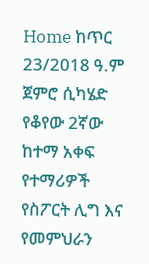Home ከጥር 23/2018 ዓ.ም ጀምሮ ሲካሄድ የቆየው 2ኛው ከተማ አቀፍ የተማሪዎች የስፖርት ሊግ እና የመምህራን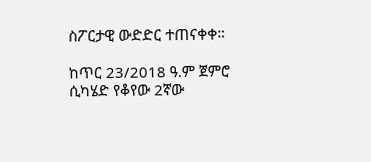ስፖርታዊ ውድድር ተጠናቀቀ።

ከጥር 23/2018 ዓ.ም ጀምሮ ሲካሄድ የቆየው 2ኛው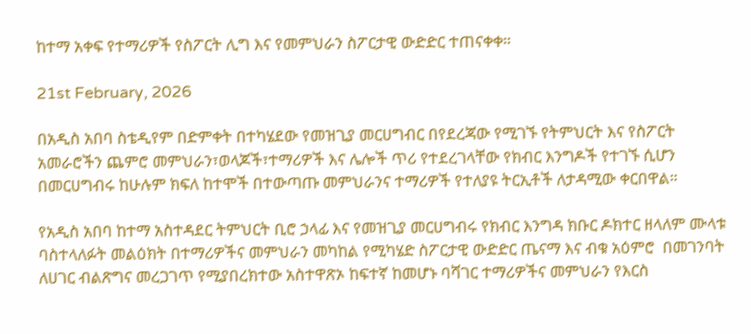ከተማ አቀፍ የተማሪዎች የስፖርት ሊግ እና የመምህራን ስፖርታዊ ውድድር ተጠናቀቀ።

21st February, 2026

በአዲስ አበባ ስቴዲየም በድምቀት በተካሄደው የመዝጊያ መርሀግብር በየደረጃው የሚገኙ የትምህርት እና የስፖርት አመራሮችን ጨምሮ መምህራን፣ወላጆች፣ተማሪዎች እና ሌሎች ጥሪ የተደረገላቸው የክብር እንግዶች የተገኙ ሲሆን በመርሀግብሩ ከሁሉም ክፍለ ከተሞች በተውጣጡ መምህራንና ተማሪዎች የተለያዩ ትርኢቶች ለታዳሚው ቀርበዋል።

የአዲስ አበባ ከተማ አስተዳደር ትምህርት ቢሮ ኃላፊ እና የመዝጊያ መርሀግብሩ የክብር እንግዳ ክቡር ዶክተር ዘላለም ሙላቱ ባስተላለፉት መልዕክት በተማሪዎችና መምህራን መካከል የሚካሄድ ስፖርታዊ ውድድር ጤናማ እና ብቁ አዕምሮ  በመገንባት ለሀገር ብልጽግና መረጋገጥ የሚያበረክተው አስተዋጽኦ ከፍተኛ ከመሆኑ ባሻገር ተማሪዎችና መምህራን የእርስ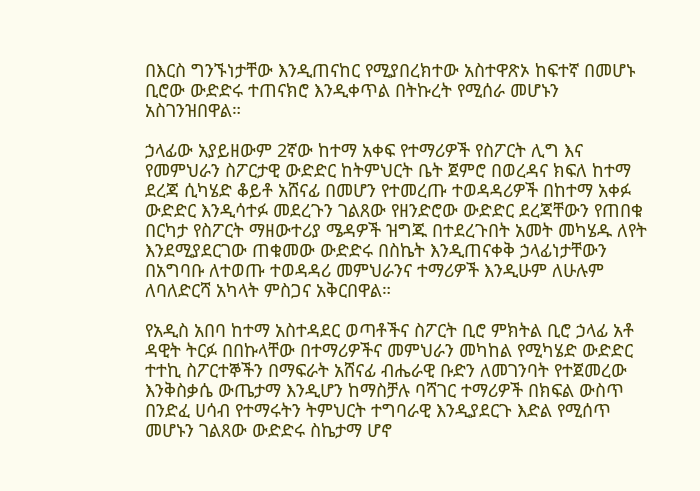በእርስ ግንኙነታቸው እንዲጠናከር የሚያበረክተው አስተዋጽኦ ከፍተኛ በመሆኑ ቢሮው ውድድሩ ተጠናክሮ እንዲቀጥል በትኩረት የሚሰራ መሆኑን አስገንዝበዋል።

ኃላፊው አያይዘውም 2ኛው ከተማ አቀፍ የተማሪዎች የስፖርት ሊግ እና የመምህራን ስፖርታዊ ውድድር ከትምህርት ቤት ጀምሮ በወረዳና ክፍለ ከተማ ደረጃ ሲካሄድ ቆይቶ አሸናፊ በመሆን የተመረጡ ተወዳዳሪዎች በከተማ አቀፉ ውድድር እንዲሳተፉ መደረጉን ገልጸው የዘንድሮው ውድድር ደረጃቸውን የጠበቁ በርካታ የስፖርት ማዘውተሪያ ሜዳዎች ዝግጁ በተደረጉበት አመት መካሄዱ ለየት እንደሚያደርገው ጠቁመው ውድድሩ በስኬት እንዲጠናቀቅ ኃላፊነታቸውን በአግባቡ ለተወጡ ተወዳዳሪ መምህራንና ተማሪዎች እንዲሁም ለሁሉም ለባለድርሻ አካላት ምስጋና አቅርበዋል።

የአዲስ አበባ ከተማ አስተዳደር ወጣቶችና ስፖርት ቢሮ ምክትል ቢሮ ኃላፊ አቶ ዳዊት ትርፉ በበኩላቸው በተማሪዎችና መምህራን መካከል የሚካሄድ ውድድር ተተኪ ስፖርተኞችን በማፍራት አሸናፊ ብሔራዊ ቡድን ለመገንባት የተጀመረው እንቅስቃሴ ውጤታማ እንዲሆን ከማስቻሉ ባሻገር ተማሪዎች በክፍል ውስጥ በንድፈ ሀሳብ የተማሩትን ትምህርት ተግባራዊ እንዲያደርጉ እድል የሚሰጥ መሆኑን ገልጸው ውድድሩ ስኬታማ ሆኖ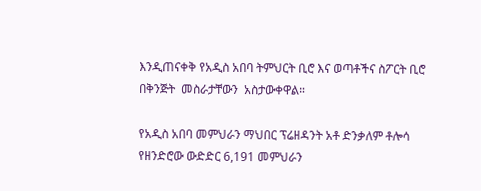እንዲጠናቀቅ የአዲስ አበባ ትምህርት ቢሮ እና ወጣቶችና ስፖርት ቢሮ በቅንጅት  መስራታቸውን  አስታውቀዋል።

የአዲስ አበባ መምህራን ማህበር ፕሬዘዳንት አቶ ድንቃለም ቶሎሳ የዘንድሮው ውድድር 6,191 መምህራን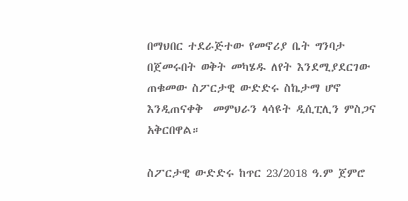በማህበር ተደራጅተው የመኖሪያ ቤት ግንባታ በጀመሩበት ወቅት መካሄዱ ለየት እንደሚያደርገው ጠቁመው ስፖርታዊ ውድድሩ ስኬታማ ሆኖ እንዲጠናቀቅ  መምህራን ላሳዩት ዲሲፒሊን ምስጋና አቅርበዋል።

ስፖርታዊ ውድድሩ ከጥር 23/2018 ዓ.ም ጀምሮ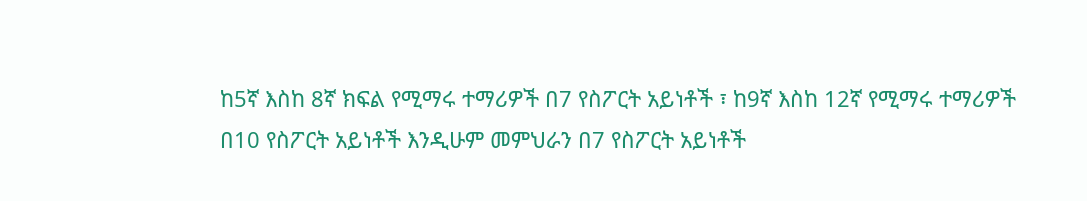ከ5ኛ እስከ 8ኛ ክፍል የሚማሩ ተማሪዎች በ7 የስፖርት አይነቶች ፣ ከ9ኛ እስከ 12ኛ የሚማሩ ተማሪዎች በ10 የስፖርት አይነቶች እንዲሁም መምህራን በ7 የስፖርት አይነቶች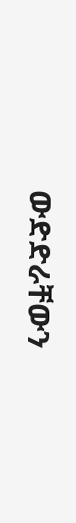ውድድራቸውን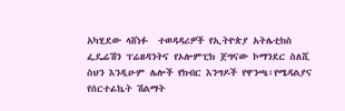አካሂደው ላሸነፉ  ተወዳዳሪዎች የኢትዮጵያ አትሌቲክስ ፌዴሬሽን ፕሬዘዳንትና የኦሎምፒክ ጀግናው ኮማንደር ስለሺ ስህን እንዲሁም ሌሎች የክብር እንግዶች የዋንጫ፣የሜዳልያና የሰርተፊኬት ሽልማት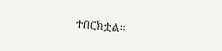ተበርክቷል።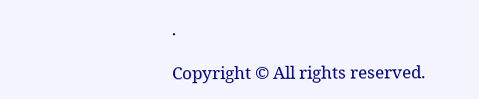.

Copyright © All rights reserved.